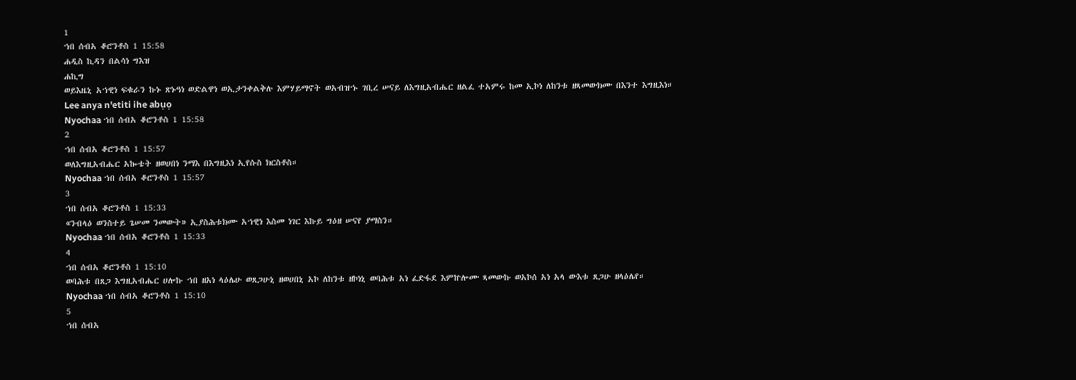1
ኀበ ሰብአ ቆሮንቶስ 1 15:58
ሐዲስ ኪዳን በልሳነ ግእዝ
ሐኪግ
ወይእዜኒ አኀዊነ ፍቁራን ኩኑ ጽኑዓነ ወድልዋነ ወኢታንቀልቅሉ እምሃይማኖት ወአብዝኁ ገቢረ ሠናይ ለእግዚአብሔር ዘልፈ ተአምሩ ከመ ኢኮነ ለከንቱ ዘጻመውክሙ በእንተ እግዚእነ።
Lee anya n'etiti ihe abụọ
Nyochaa ኀበ ሰብአ ቆሮንቶስ 1 15:58
2
ኀበ ሰብአ ቆሮንቶስ 1 15:57
ወለእግዚአብሔር አኰቴት ዘወሀበነ ንማእ በእግዚእነ ኢየሱስ ክርስቶስ።
Nyochaa ኀበ ሰብአ ቆሮንቶስ 1 15:57
3
ኀበ ሰብአ ቆሮንቶስ 1 15:33
«ንብላዕ ወንስተይ ጌሠመ ንመውት» ኢያስሕቱክሙ አኀዊነ እስመ ነገር እኩይ ግዕዘ ሠናየ ያማስን።
Nyochaa ኀበ ሰብአ ቆሮንቶስ 1 15:33
4
ኀበ ሰብአ ቆሮንቶስ 1 15:10
ወባሕቱ በጸጋ እግዚአብሔር ሀሎኩ ኀበ ዘአነ ላዕሌሁ ወጸጋሁኒ ዘወሀበኒ አኮ ለከንቱ ዘኮነኒ ወባሕቱ አነ ፈድፋደ እምኵሎሙ ጻመውኩ ወአኮሰ አነ አላ ውእቱ ጸጋሁ ዘላዕሌየ።
Nyochaa ኀበ ሰብአ ቆሮንቶስ 1 15:10
5
ኀበ ሰብአ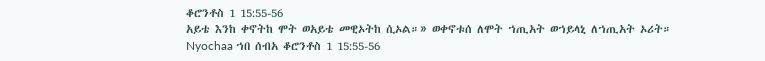ቆሮንቶስ 1 15:55-56
አይቴ እንከ ቀኖትከ ሞት ወአይቴ መዊኦትከ ሲኦል።» ወቀኖቱሰ ለሞት ኀጢአት ወኀይላኒ ለኀጢአት ኦሪት።
Nyochaa ኀበ ሰብአ ቆሮንቶስ 1 15:55-56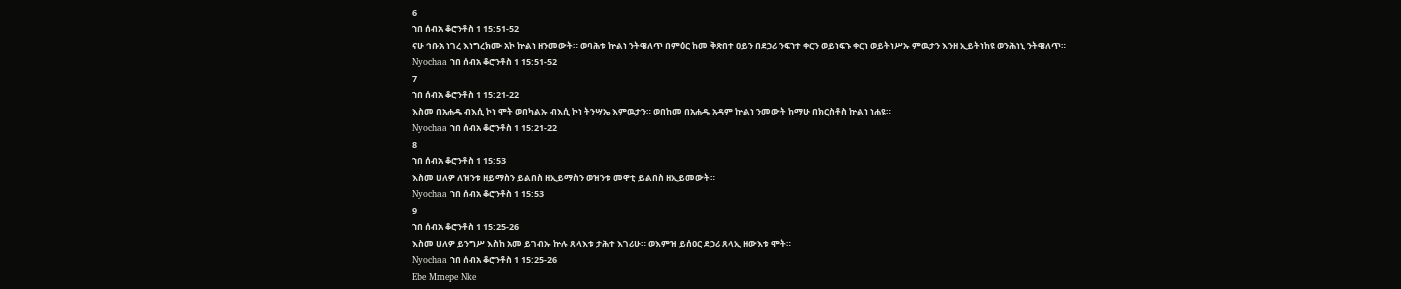6
ኀበ ሰብአ ቆሮንቶስ 1 15:51-52
ናሁ ኅቡአ ነገረ እነግረክሙ አኮ ኵልነ ዘንመውት። ወባሕቱ ኵልነ ንትዌለጥ በምዕር ከመ ቅጽበተ ዐይን በደኃሪ ንፍኀተ ቀርን ወይነፍኁ ቀርነ ወይትነሥኡ ምዉታን እንዘ ኢይትነከዩ ወንሕነኒ ንትዌለጥ።
Nyochaa ኀበ ሰብአ ቆሮንቶስ 1 15:51-52
7
ኀበ ሰብአ ቆሮንቶስ 1 15:21-22
እስመ በአሐዱ ብእሲ ኮነ ሞት ወበካልኡ ብእሲ ኮነ ትንሣኤ እምዉታን። ወበከመ በአሐዱ አዳም ኵልነ ንመውት ከማሁ በክርስቶስ ኵልነ ነሐዩ።
Nyochaa ኀበ ሰብአ ቆሮንቶስ 1 15:21-22
8
ኀበ ሰብአ ቆሮንቶስ 1 15:53
እስመ ሀለዎ ለዝንቱ ዘይማስን ይልበስ ዘኢይማስን ወዝንቱ መዋቲ ይልበስ ዘኢይመውት።
Nyochaa ኀበ ሰብአ ቆሮንቶስ 1 15:53
9
ኀበ ሰብአ ቆሮንቶስ 1 15:25-26
እስመ ሀለዎ ይንግሥ እስከ አመ ይገብኡ ኵሉ ጸላእቱ ታሕተ እገሪሁ። ወእምዝ ይሰዐር ደኃሪ ጸላኢ ዘውእቱ ሞት።
Nyochaa ኀበ ሰብአ ቆሮንቶስ 1 15:25-26
Ebe Mmepe Nke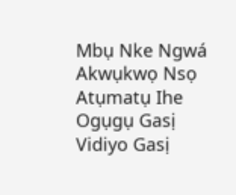Mbụ Nke Ngwá
Akwụkwọ Nsọ
Atụmatụ Ihe Ogụgụ Gasị
Vidiyo Gasị